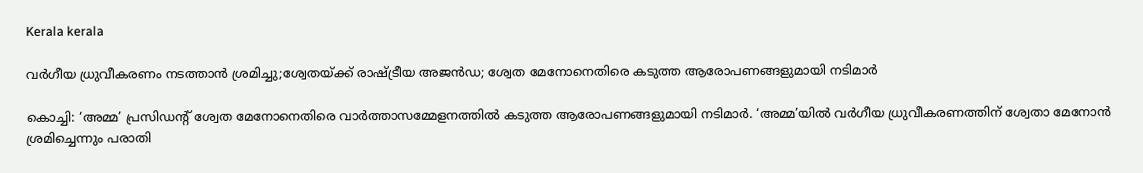Kerala kerala

വര്‍ഗീയ ധ്രുവീകരണം നടത്താന്‍ ശ്രമിച്ചു;ശ്വേതയ്ക്ക് രാഷ്ട്രീയ അജന്‍ഡ; ശ്വേത മേനോനെതിരെ കടുത്ത ആരോപണങ്ങളുമായി നടിമാര്‍

കൊച്ചി: ‘അമ്മ’ പ്രസിഡന്റ് ശ്വേത മേനോനെതിരെ വാര്‍ത്താസമ്മേളനത്തില്‍ കടുത്ത ആരോപണങ്ങളുമായി നടിമാര്‍. ‘അമ്മ’യില്‍ വര്‍ഗീയ ധ്രുവീകരണത്തിന് ശ്വേതാ മേനോന്‍ ശ്രമിച്ചെന്നും പരാതി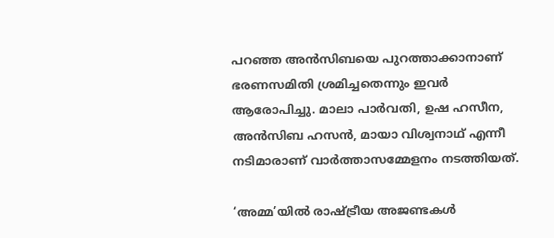പറഞ്ഞ അന്‍സിബയെ പുറത്താക്കാനാണ് ഭരണസമിതി ശ്രമിച്ചതെന്നും ഇവര്‍ ആരോപിച്ചു. മാലാ പാര്‍വതി, ഉഷ ഹസീന, അന്‍സിബ ഹസന്‍, മായാ വിശ്വനാഥ് എന്നീ നടിമാരാണ് വാര്‍ത്താസമ്മേളനം നടത്തിയത്.

‘അമ്മ’യില്‍ രാഷ്ട്രീയ അജണ്ടകള്‍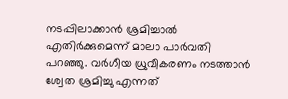നടപ്പിലാക്കാന്‍ ശ്രമിച്ചാല്‍ എതിര്‍ക്കുമെന്ന് മാലാ പാര്‍വതി പറഞ്ഞു. വര്‍ഗീയ ധ്രുവീകരണം നടത്താന്‍ ശ്വേത ശ്രമിച്ചു എന്നത്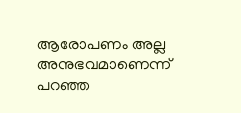ആരോപണം അല്ല അനുഭവമാണെന്ന് പറഞ്ഞ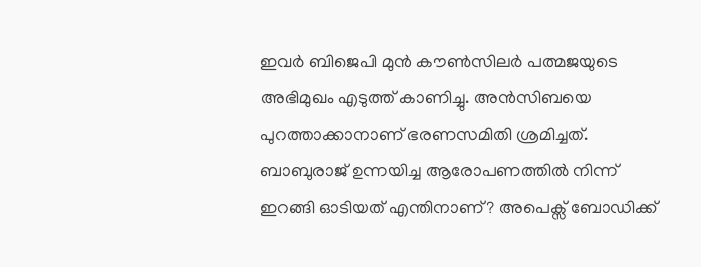ഇവര്‍ ബിജെപി മുന്‍ കൗണ്‍സിലര്‍ പത്മജയുടെ അഭിമുഖം എടുത്ത് കാണിച്ചു. അന്‍സിബയെ പുറത്താക്കാനാണ് ഭരണസമിതി ശ്രമിച്ചത്. ബാബുരാജ് ഉന്നയിച്ച ആരോപണത്തില്‍ നിന്ന് ഇറങ്ങി ഓടിയത് എന്തിനാണ്? അപെക്സ് ബോഡിക്ക്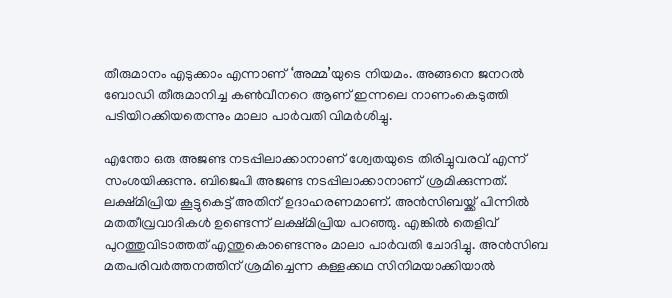തീരുമാനം എടുക്കാം എന്നാണ് ‘അമ്മ’യുടെ നിയമം. അങ്ങനെ ജനറല്‍ ബോഡി തീരുമാനിച്ച കണ്‍വീനറെ ആണ് ഇന്നലെ നാണംകെടുത്തി പടിയിറക്കിയതെന്നും മാലാ പാര്‍വതി വിമര്‍ശിച്ചു.

എന്തോ ഒരു അജണ്ട നടപ്പിലാക്കാനാണ് ശ്വേതയുടെ തിരിച്ചുവരവ് എന്ന് സംശയിക്കുന്നു. ബിജെപി അജണ്ട നടപ്പിലാക്കാനാണ് ശ്രമിക്കുന്നത്. ലക്ഷ്മിപ്രിയ കൂട്ടുകെട്ട് അതിന് ഉദാഹരണമാണ്. അന്‍സിബയ്ക്ക് പിന്നില്‍ മതതീവ്രവാദികള്‍ ഉണ്ടെന്ന് ലക്ഷ്മിപ്രിയ പറഞ്ഞു. എങ്കില്‍ തെളിവ് പുറത്തുവിടാത്തത് എന്തുകൊണ്ടെന്നും മാലാ പാര്‍വതി ചോദിച്ചു. അന്‍സിബ മതപരിവര്‍ത്തനത്തിന് ശ്രമിച്ചെന്ന കള്ളക്കഥ സിനിമയാക്കിയാല്‍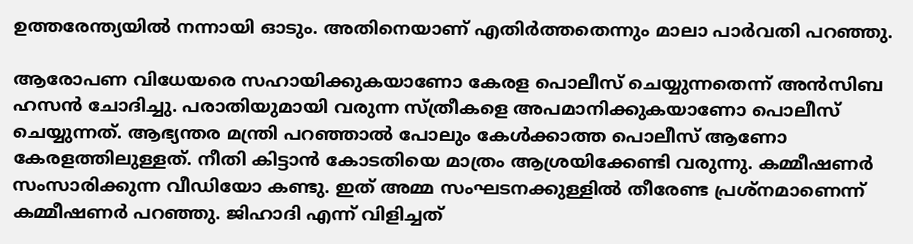ഉത്തരേന്ത്യയില്‍ നന്നായി ഓടും. അതിനെയാണ് എതിര്‍ത്തതെന്നും മാലാ പാര്‍വതി പറഞ്ഞു.

ആരോപണ വിധേയരെ സഹായിക്കുകയാണോ കേരള പൊലീസ് ചെയ്യുന്നതെന്ന് അന്‍സിബ ഹസന്‍ ചോദിച്ചു. പരാതിയുമായി വരുന്ന സ്ത്രീകളെ അപമാനിക്കുകയാണോ പൊലീസ് ചെയ്യുന്നത്. ആഭ്യന്തര മന്ത്രി പറഞ്ഞാല്‍ പോലും കേള്‍ക്കാത്ത പൊലീസ് ആണോ കേരളത്തിലുള്ളത്. നീതി കിട്ടാന്‍ കോടതിയെ മാത്രം ആശ്രയിക്കേണ്ടി വരുന്നു. കമ്മീഷണര്‍ സംസാരിക്കുന്ന വീഡിയോ കണ്ടു. ഇത് അമ്മ സംഘടനക്കുള്ളില്‍ തീരേണ്ട പ്രശ്നമാണെന്ന് കമ്മീഷണര്‍ പറഞ്ഞു. ജിഹാദി എന്ന് വിളിച്ചത്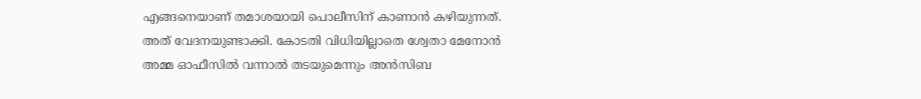എങ്ങനെയാണ് തമാശയായി പൊലീസിന് കാണാന്‍ കഴിയുന്നത്. അത് വേദനയുണ്ടാക്കി. കോടതി വിധിയില്ലാതെ ശ്വേതാ മേനോന്‍ അമ്മ ഓഫീസില്‍ വന്നാല്‍ തടയുമെന്നും അന്‍സിബ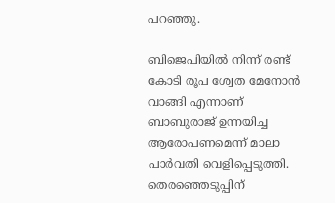പറഞ്ഞു.

ബിജെപിയില്‍ നിന്ന് രണ്ട് കോടി രൂപ ശ്വേത മേനോന്‍ വാങ്ങി എന്നാണ് ബാബുരാജ് ഉന്നയിച്ച ആരോപണമെന്ന് മാലാ പാര്‍വതി വെളിപ്പെടുത്തി. തെരഞ്ഞെടുപ്പിന്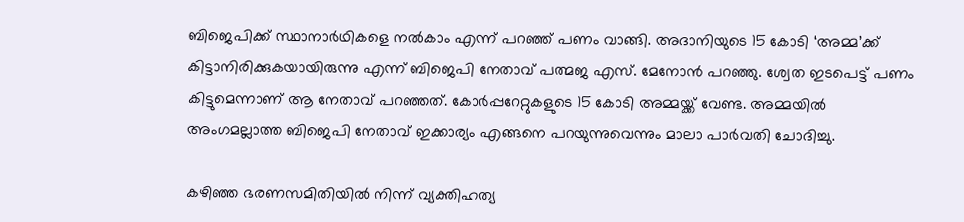ബിജെപിക്ക് സ്ഥാനാര്‍ഥികളെ നല്‍കാം എന്ന് പറഞ്ഞ് പണം വാങ്ങി. അദാനിയുടെ 15 കോടി ‘അമ്മ’ക്ക് കിട്ടാനിരിക്കുകയായിരുന്നു എന്ന് ബിജെപി നേതാവ് പത്മജ എസ്. മേനോന്‍ പറഞ്ഞു. ശ്വേത ഇടപെട്ട് പണം കിട്ടുമെന്നാണ് ആ നേതാവ് പറഞ്ഞത്. കോര്‍പ്പറേറ്റുകളുടെ 15 കോടി അമ്മയ്ക്ക് വേണ്ട. അമ്മയില്‍ അംഗമല്ലാത്ത ബിജെപി നേതാവ് ഇക്കാര്യം എങ്ങനെ പറയുന്നുവെന്നും മാലാ പാര്‍വതി ചോദിച്ചു.

കഴിഞ്ഞ ഭരണസമിതിയില്‍ നിന്ന് വ്യക്തിഹത്യ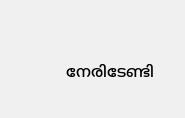നേരിടേണ്ടി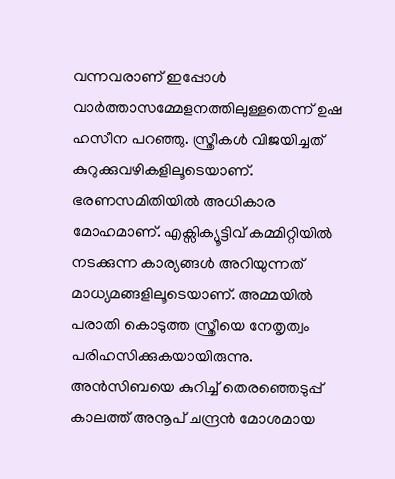വന്നവരാണ് ഇപ്പോള്‍ വാര്‍ത്താസമ്മേളനത്തിലുള്ളതെന്ന് ഉഷ ഹസീന പറഞ്ഞു. സ്ത്രീകള്‍ വിജയിച്ചത് കുറുക്കുവഴികളിലൂടെയാണ്. ഭരണസമിതിയില്‍ അധികാര മോഹമാണ്. എക്സിക്യൂട്ടിവ് കമ്മിറ്റിയില്‍ നടക്കുന്ന കാര്യങ്ങള്‍ അറിയുന്നത് മാധ്യമങ്ങളിലൂടെയാണ്. അമ്മയില്‍ പരാതി കൊടുത്ത സ്ത്രീയെ നേതൃത്വം പരിഹസിക്കുകയായിരുന്നു. അന്‍സിബയെ കുറിച്ച് തെരഞ്ഞെടുപ്പ് കാലത്ത് അനൂപ് ചന്ദ്രന്‍ മോശമായ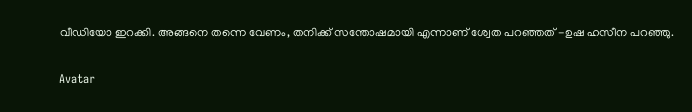വീഡിയോ ഇറക്കി. അങ്ങനെ തന്നെ വേണം, തനിക്ക് സന്തോഷമായി എന്നാണ് ശ്വേത പറഞ്ഞത് -ഉഷ ഹസീന പറഞ്ഞു.

Avatar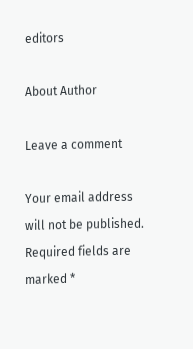editors

About Author

Leave a comment

Your email address will not be published. Required fields are marked *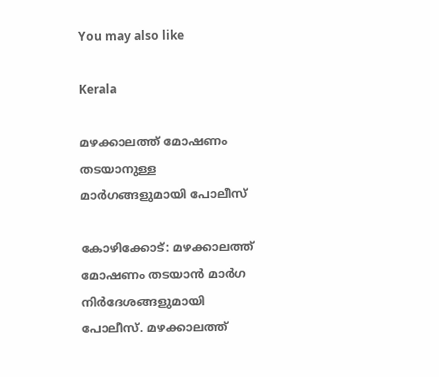You may also like

Kerala

മഴക്കാലത്ത് മോഷണം തടയാനുള്ള മാര്‍ഗങ്ങളുമായി പോലീസ്‌

കോഴിക്കോട്: മഴക്കാലത്ത് മോഷണം തടയാന്‍ മാര്‍ഗ നിര്‍ദേശങ്ങളുമായി പോലീസ്. മഴക്കാലത്ത്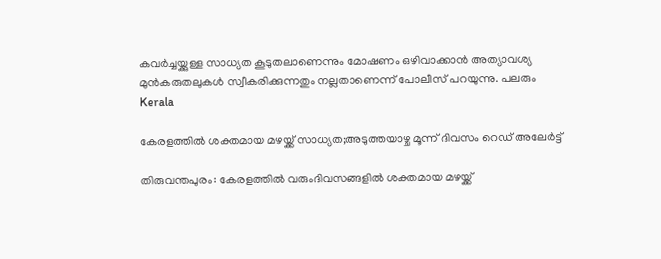കവര്‍ച്ചയ്ക്കുള്ള സാധ്യത കൂടുതലാണെന്നും മോഷണം ഒഴിവാക്കാന്‍ അത്യാവശ്യ മുന്‍കരുതലുകള്‍ സ്വീകരിക്കുന്നതും നല്ലതാണെന്ന് പോലീസ് പറയുന്നു. പലരും
Kerala

കേരളത്തില്‍ ശക്തമായ മഴയ്ക്ക് സാധ്യത;അടുത്തയാഴ്ച മൂന്ന് ദിവസം റെഡ് അലേര്‍ട്ട്

തിരുവന്തപുരം: കേരളത്തില്‍ വരുംദിവസങ്ങളില്‍ ശക്തമായ മഴയ്ക്ക്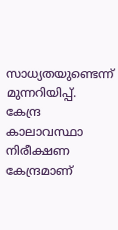സാധ്യതയുണ്ടെന്ന് മുന്നറിയിപ്പ്. കേന്ദ്ര കാലാവസ്ഥാ നിരീക്ഷണ കേന്ദ്രമാണ്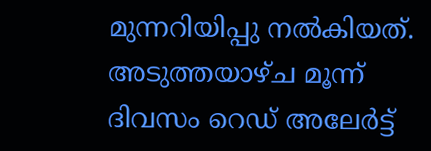മുന്നറിയിപ്പു നല്‍കിയത്. അടുത്തയാഴ്ച മൂന്ന് ദിവസം റെഡ് അലേര്‍ട്ട്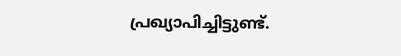പ്രഖ്യാപിച്ചിട്ടുണ്ട്.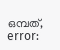ഒമ്പത്,
error: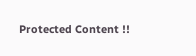Protected Content !!